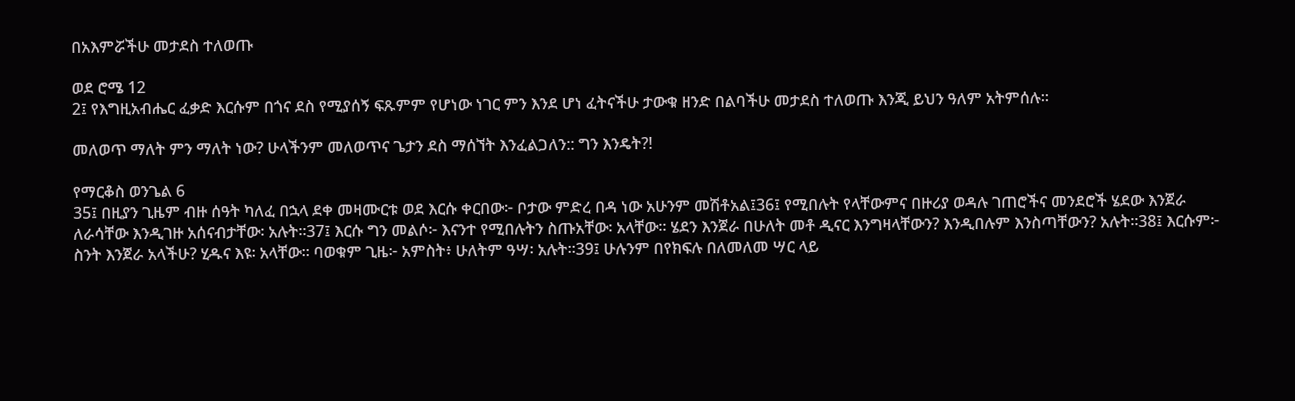በአእምሯችሁ መታደስ ተለወጡ

ወደ ሮሜ 12
2፤ የእግዚአብሔር ፈቃድ እርሱም በጎና ደስ የሚያሰኝ ፍጹምም የሆነው ነገር ምን እንደ ሆነ ፈትናችሁ ታውቁ ዘንድ በልባችሁ መታደስ ተለወጡ እንጂ ይህን ዓለም አትምሰሉ።

መለወጥ ማለት ምን ማለት ነው? ሁላችንም መለወጥና ጌታን ደስ ማሰኘት እንፈልጋለን:: ግን እንዴት?!

የማርቆስ ወንጌል 6
35፤ በዚያን ጊዜም ብዙ ሰዓት ካለፈ በኋላ ደቀ መዛሙርቱ ወደ እርሱ ቀርበው፦ ቦታው ምድረ በዳ ነው አሁንም መሽቶአል፤36፤ የሚበሉት የላቸውምና በዙሪያ ወዳሉ ገጠሮችና መንደሮች ሄደው እንጀራ ለራሳቸው እንዲገዙ አሰናብታቸው፡ አሉት።37፤ እርሱ ግን መልሶ፦ እናንተ የሚበሉትን ስጡአቸው፡ አላቸው። ሄደን እንጀራ በሁለት መቶ ዲናር እንግዛላቸውን? እንዲበሉም እንስጣቸውን? አሉት።38፤ እርሱም፦ ስንት እንጀራ አላችሁ? ሂዱና እዩ፡ አላቸው። ባወቁም ጊዜ፦ አምስት፥ ሁለትም ዓሣ፡ አሉት።39፤ ሁሉንም በየክፍሉ በለመለመ ሣር ላይ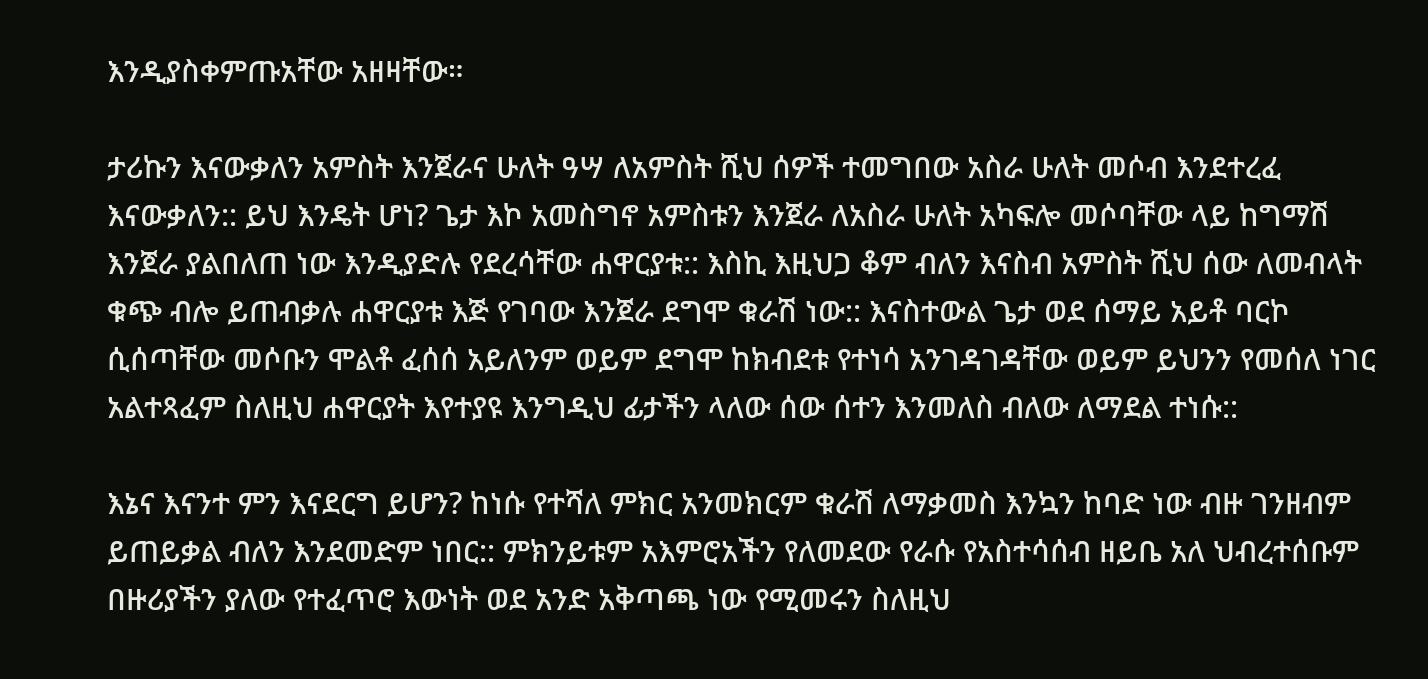እንዲያስቀምጡአቸው አዘዛቸው።

ታሪኩን እናውቃለን አምስት እንጀራና ሁለት ዓሣ ለአምስት ሺህ ሰዎች ተመግበው አስራ ሁለት መሶብ እንደተረፈ እናውቃለን:: ይህ እንዴት ሆነ? ጌታ እኮ አመስግኖ አምስቱን እንጀራ ለአስራ ሁለት አካፍሎ መሶባቸው ላይ ከግማሽ እንጀራ ያልበለጠ ነው እንዲያድሉ የደረሳቸው ሐዋርያቱ:: እስኪ እዚህጋ ቆም ብለን እናስብ አምስት ሺህ ሰው ለመብላት ቁጭ ብሎ ይጠብቃሉ ሐዋርያቱ እጅ የገባው እንጀራ ደግሞ ቁራሽ ነው:: እናስተውል ጌታ ወደ ሰማይ አይቶ ባርኮ ሲሰጣቸው መሶቡን ሞልቶ ፈሰሰ አይለንም ወይም ደግሞ ከክብደቱ የተነሳ አንገዳገዳቸው ወይም ይህንን የመሰለ ነገር አልተጻፈም ስለዚህ ሐዋርያት እየተያዩ እንግዲህ ፊታችን ላለው ሰው ሰተን እንመለስ ብለው ለማደል ተነሱ::

እኔና እናንተ ምን እናደርግ ይሆን? ከነሱ የተሻለ ምክር አንመክርም ቁራሽ ለማቃመስ እንኳን ከባድ ነው ብዙ ገንዘብም ይጠይቃል ብለን እንደመድም ነበር:: ምክንይቱም አእምሮአችን የለመደው የራሱ የአስተሳሰብ ዘይቤ አለ ህብረተሰቡም በዙሪያችን ያለው የተፈጥሮ እውነት ወደ አንድ አቅጣጫ ነው የሚመሩን ስለዚህ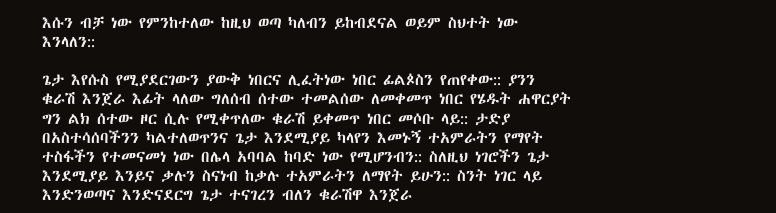እሱን ብቻ ነው የምንከተለው ከዚህ ወጣ ካለብን ይከብደናል ወይም ስህተት ነው እንላለን::

ጌታ እየሱስ የሚያደርገውን ያውቅ ነበርና ሊፈትነው ነበር ፊልጶስን የጠየቀው:: ያንን ቁራሽ እንጀራ እፊት ላለው ግለሰብ ሰተው ተመልሰው ለመቀመጥ ነበር የሄዱት ሐዋርያት ግን ልክ ሰተው ዞር ሲሉ የሚቀጥለው ቁራሽ ይቀመጥ ነበር መሶቡ ላይ:: ታድያ በአስተሳሰባችንን ካልተለወጥንና ጌታ እንደሚያይ ካላየን እመኑኝ ተአምራትን የማየት ተስፋችን የተመናመነ ነው በሌላ አባባል ከባድ ነው የሚሆንብን:: ስለዚህ ነገሮችን ጌታ እንደሚያይ እንይና ቃሉን ስናነብ ከቃሉ ተአምራትን ለማየት ይሁን:: ስንት ነገር ላይ እንድንወጣና እንድናደርግ ጌታ ተናገረን ብለን ቁራሽዋ እንጀራ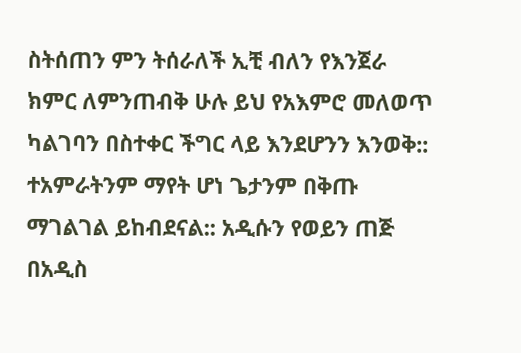ስትሰጠን ምን ትሰራለች ኢቺ ብለን የእንጀራ ክምር ለምንጠብቅ ሁሉ ይህ የአእምሮ መለወጥ ካልገባን በስተቀር ችግር ላይ እንደሆንን እንወቅ:: ተአምራትንም ማየት ሆነ ጌታንም በቅጡ ማገልገል ይከብደናል:: አዲሱን የወይን ጠጅ በአዲስ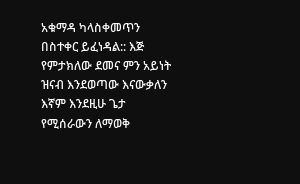አቁማዳ ካላስቀመጥን በስተቀር ይፈነዳል:: እጅ የምታክለው ደመና ምን አይነት ዝናብ እንደወጣው እናውቃለን እኛም እንደዚሁ ጌታ የሚሰራውን ለማወቅ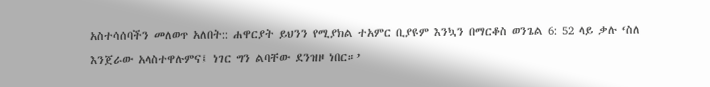አስተሳሰባችን መለወጥ አለበት:: ሐዋርያት ይህንን የሚያክል ተአምር ቢያዩም እንኳን በማርቆስ ወንጌል 6: 52 ላይ ቃሉ ‘ስለ እንጀራው አላስተዋሉምና፤ ነገር ግን ልባቸው ደንዝዞ ነበር።’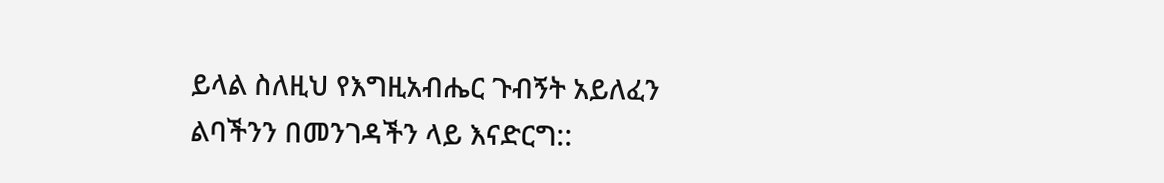ይላል ስለዚህ የእግዚአብሔር ጉብኝት አይለፈን ልባችንን በመንገዳችን ላይ እናድርግ::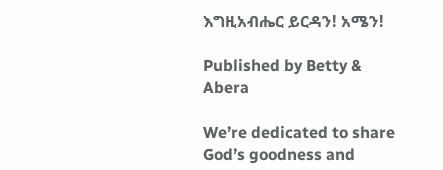እግዚአብሔር ይርዳን! አሜን!

Published by Betty & Abera

We’re dedicated to share God’s goodness and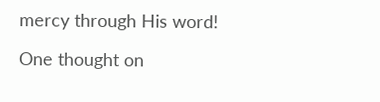mercy through His word!

One thought on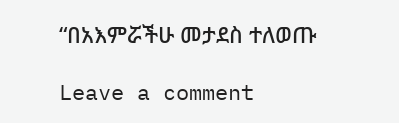“በአእምሯችሁ መታደስ ተለወጡ

Leave a comment